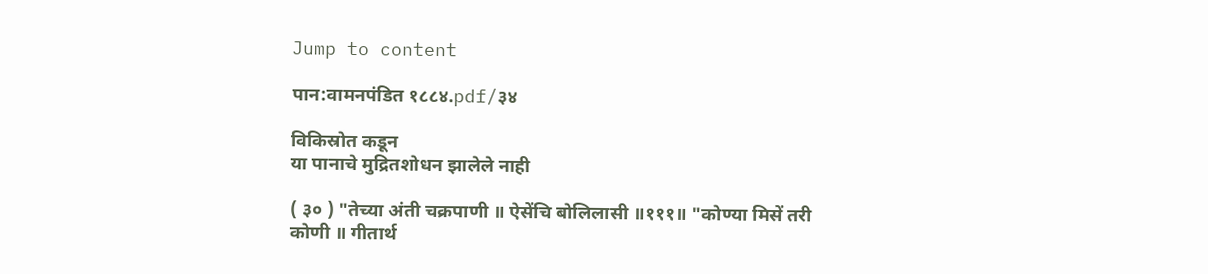Jump to content

पान:वामनपंडित १८८४.pdf/३४

विकिस्रोत कडून
या पानाचे मुद्रितशोधन झालेले नाही

( ३० ) "तेच्या अंती चक्रपाणी ॥ ऐसेंचि बोलिलासी ॥१११॥ "कोण्या मिसें तरी कोणी ॥ गीतार्थ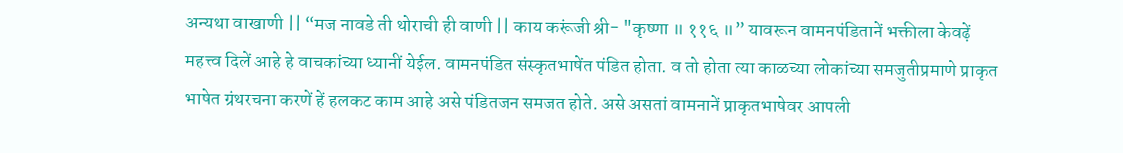अन्यथा वाखाणी || “मज नावडे ती थोराची ही वाणी || काय करूंजी श्री- "कृष्णा ॥ ११६ ॥” यावरून वामनपंडितानें भक्तीला केवढ़ें महत्त्व दिलें आहे हे वाचकांच्या ध्यानीं येईल. वामनपंडित संस्कृतभाषेंत पंडित होता. व तो होता त्या काळच्या लोकांच्या समजुतीप्रमाणे प्राकृत भाषेत ग्रंथरचना करणें हें हलकट काम आहे असे पंडितजन समजत होते. असे असतां वामनानें प्राकृतभाषेवर आपली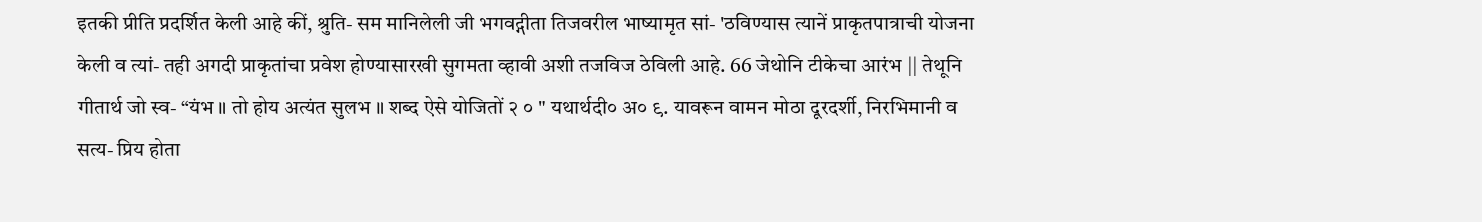इतकी प्रीति प्रदर्शित केली आहे कीं, श्रुति- सम मानिलेली जी भगवद्गीता तिजवरील भाष्यामृत सां- 'ठविण्यास त्यानें प्राकृतपात्राची योजना केली व त्यां- तही अगदी प्राकृतांचा प्रवेश होण्यासारखी सुगमता व्हावी अशी तजविज ठेविली आहे. 66 जेथोनि टीकेचा आरंभ || तेथूनि गीतार्थ जो स्व- “यंभ ॥ तो होय अत्यंत सुलभ ॥ शब्द ऐसे योजितों २ ० " यथार्थदी० अ० ९. यावरून वामन मोठा दूरदर्शी, निरभिमानी व सत्य- प्रिय होता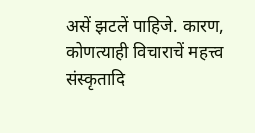असें झटलें पाहिजे. कारण, कोणत्याही विचाराचें महत्त्व संस्कृतादि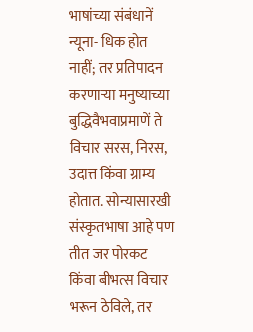भाषांच्या संबंधानें न्यूना- धिक होत नाहीं; तर प्रतिपादन करणाऱ्या मनुष्याच्या बुद्धिवैभवाप्रमाणें ते विचार सरस, निरस, उदात्त किंवा ग्राम्य होतात. सोन्यासारखी संस्कृतभाषा आहे पण तीत जर पोरकट किंवा बीभत्स विचार भरून ठेविले, तर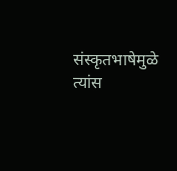संस्कृतभाषेमुळे त्यांस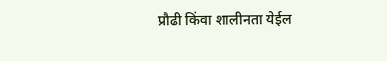प्रौढी किंवा शालीनता येईल